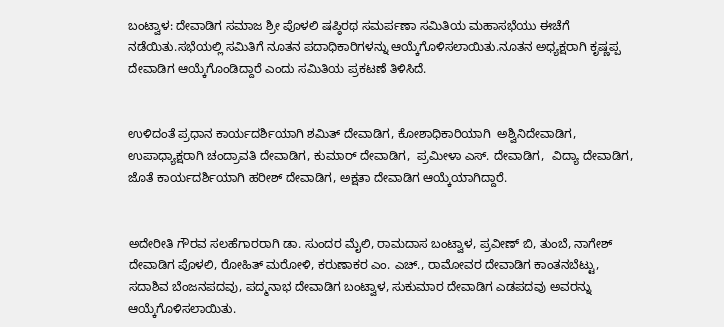ಬಂಟ್ವಾಳ: ದೇವಾಡಿಗ ಸಮಾಜ ಶ್ರೀ ಪೊಳಲಿ ಷಪ್ಠಿರಥ ಸಮರ್ಪಣಾ ಸಮಿತಿಯ ಮಹಾಸಭೆಯು ಈಚೆಗೆ ನಡೆಯಿತು.ಸಭೆಯಲ್ಲಿ ಸಮಿತಿಗೆ ನೂತನ ಪದಾಧಿಕಾರಿಗಳನ್ನು ಆಯ್ಕೆಗೊಳಿಸಲಾಯಿತು‌.ನೂತನ ಅಧ್ಯಕ್ಷರಾಗಿ ಕೃಷ್ಣಪ್ಪ ದೇವಾಡಿಗ ಆಯ್ಕೆಗೊಂಡಿದ್ದಾರೆ ಎಂದು ಸಮಿತಿಯ ಪ್ರಕಟಣೆ ತಿಳಿಸಿದೆ.


ಉಳಿದಂತೆ ಪ್ರಧಾನ ಕಾರ್ಯದರ್ಶಿಯಾಗಿ ಶಮಿತ್‌ ದೇವಾಡಿಗ, ಕೋಶಾಧಿಕಾರಿಯಾಗಿ  ಅಶ್ವಿನಿದೇವಾಡಿಗ, ಉಪಾಧ್ಯಾಕ್ಷರಾಗಿ ಚಂದ್ರಾವತಿ ದೇವಾಡಿಗ, ಕುಮಾರ್ ದೇವಾಡಿಗ,  ಪ್ರಮೀಳಾ ಎಸ್. ದೇವಾಡಿಗ,  ವಿದ್ಯಾ ದೇವಾಡಿಗ, ಜೊತೆ ಕಾರ್ಯದರ್ಶಿಯಾಗಿ ಹರೀಶ್ ದೇವಾಡಿಗ, ಅಕ್ಷತಾ ದೇವಾಡಿಗ ಆಯ್ಕೆಯಾಗಿದ್ದಾರೆ.


ಅದೇರೀತಿ ಗೌರವ ಸಲಹೆಗಾರರಾಗಿ ಡಾ. ಸುಂದರ ಮೈಲಿ, ರಾಮದಾಸ ಬಂಟ್ವಾಳ, ಪ್ರವೀಣ್ ಬಿ, ತುಂಬೆ, ನಾಗೇಶ್ ದೇವಾಡಿಗ ಪೊಳಲಿ, ರೋಹಿತ್ ಮರೋಳಿ, ಕರುಣಾಕರ ಎಂ. ಎಚ್., ರಾಮೋವರ ದೇವಾಡಿಗ ಕಾಂತನಬೆಟ್ಟು, ಸದಾಶಿವ ಬೆಂಜನಪದವು, ಪದ್ಮನಾಭ ದೇವಾಡಿಗ ಬಂಟ್ವಾಳ, ಸುಕುಮಾರ ದೇವಾಡಿಗ ಎಡಪದವು ಅವರನ್ನು ಆಯ್ಕೆಗೊಳಿಸಲಾಯಿತು.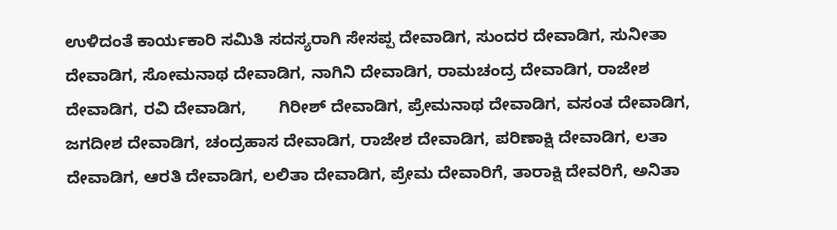ಉಳಿದಂತೆ ಕಾರ್ಯಕಾರಿ ಸಮಿತಿ ಸದಸ್ಯರಾಗಿ ಸೇಸಪ್ಪ ದೇವಾಡಿಗ, ಸುಂದರ ದೇವಾಡಿಗ, ಸುನೀತಾ ದೇವಾಡಿಗ, ಸೋಮನಾಥ ದೇವಾಡಿಗ, ನಾಗಿನಿ ದೇವಾಡಿಗ, ರಾಮಚಂದ್ರ ದೇವಾಡಿಗ, ರಾಜೇಶ ದೇವಾಡಿಗ, ರವಿ ದೇವಾಡಿಗ,       ಗಿರೀಶ್ ದೇವಾಡಿಗ, ಪ್ರೇಮನಾಥ ದೇವಾಡಿಗ, ವಸಂತ ದೇವಾಡಿಗ, ಜಗದೀಶ ದೇವಾಡಿಗ, ಚಂದ್ರಹಾಸ ದೇವಾಡಿಗ, ರಾಜೇಶ ದೇವಾಡಿಗ, ಪರಿಣಾಕ್ಷಿ ದೇವಾಡಿಗ, ಲತಾ ದೇವಾಡಿಗ, ಆರತಿ ದೇವಾಡಿಗ, ಲಲಿತಾ ದೇವಾಡಿಗ, ಪ್ರೇಮ ದೇವಾರಿಗೆ, ತಾರಾಕ್ಷಿ ದೇವರಿಗೆ, ಅನಿತಾ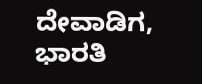ದೇವಾಡಿಗ, ಭಾರತಿ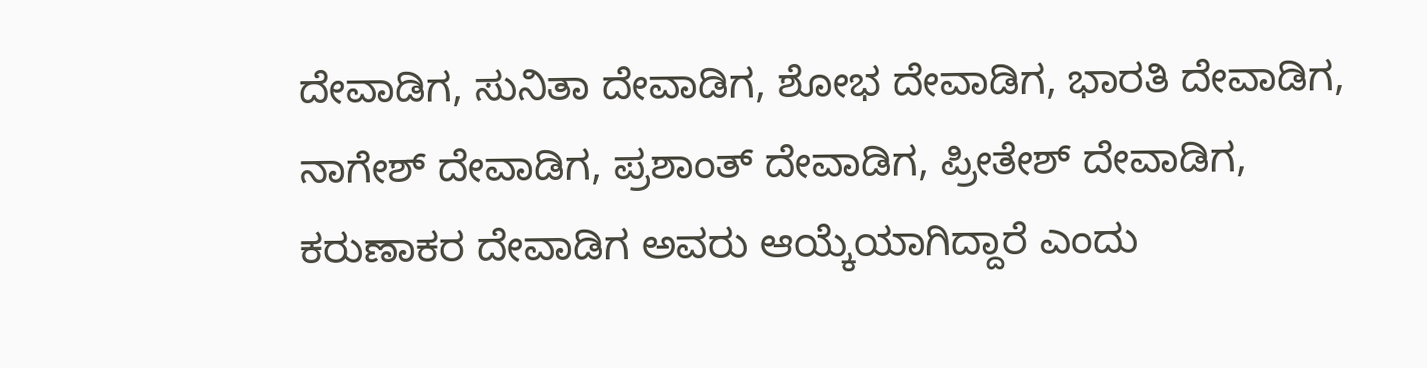ದೇವಾಡಿಗ, ಸುನಿತಾ ದೇವಾಡಿಗ, ಶೋಭ ದೇವಾಡಿಗ, ಭಾರತಿ ದೇವಾಡಿಗ, ನಾಗೇಶ್ ದೇವಾಡಿಗ, ಪ್ರಶಾಂತ್ ದೇವಾಡಿಗ, ಪ್ರೀತೇಶ್ ದೇವಾಡಿಗ, ಕರುಣಾಕರ ದೇವಾಡಿಗ ಅವರು ಆಯ್ಕೆಯಾಗಿದ್ದಾರೆ ಎಂದು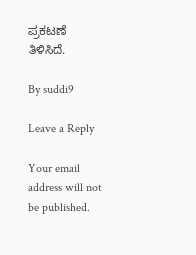ಪ್ರಕಟಣೆ ತಿಳಿಸಿದೆ.

By suddi9

Leave a Reply

Your email address will not be published.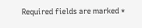Required fields are marked *